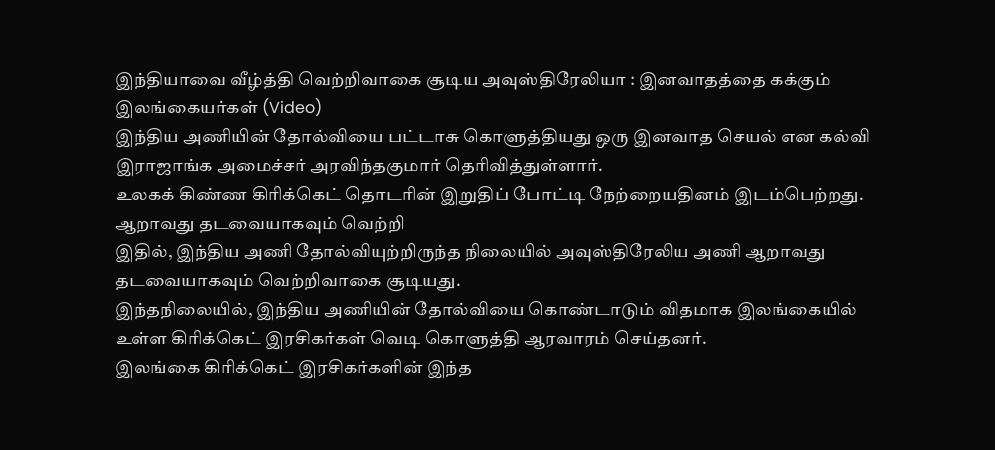இந்தியாவை வீழ்த்தி வெற்றிவாகை சூடிய அவுஸ்திரேலியா : இனவாதத்தை கக்கும் இலங்கையர்கள் (Video)
இந்திய அணியின் தோல்வியை பட்டாசு கொளுத்தியது ஒரு இனவாத செயல் என கல்வி இராஜாங்க அமைச்சர் அரவிந்தகுமார் தெரிவித்துள்ளார்.
உலகக் கிண்ண கிரிக்கெட் தொடரின் இறுதிப் போட்டி நேற்றையதினம் இடம்பெற்றது.
ஆறாவது தடவையாகவும் வெற்றி
இதில், இந்திய அணி தோல்வியுற்றிருந்த நிலையில் அவுஸ்திரேலிய அணி ஆறாவது தடவையாகவும் வெற்றிவாகை சூடியது.
இந்தநிலையில், இந்திய அணியின் தோல்வியை கொண்டாடும் விதமாக இலங்கையில் உள்ள கிரிக்கெட் இரசிகர்கள் வெடி கொளுத்தி ஆரவாரம் செய்தனர்.
இலங்கை கிரிக்கெட் இரசிகர்களின் இந்த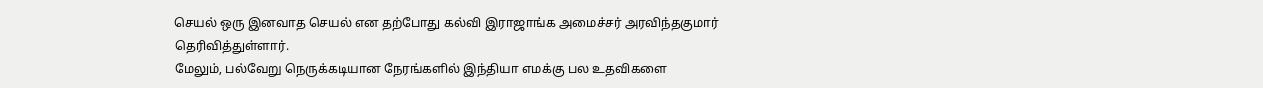செயல் ஒரு இனவாத செயல் என தற்போது கல்வி இராஜாங்க அமைச்சர் அரவிந்தகுமார் தெரிவித்துள்ளார்.
மேலும், பல்வேறு நெருக்கடியான நேரங்களில் இந்தியா எமக்கு பல உதவிகளை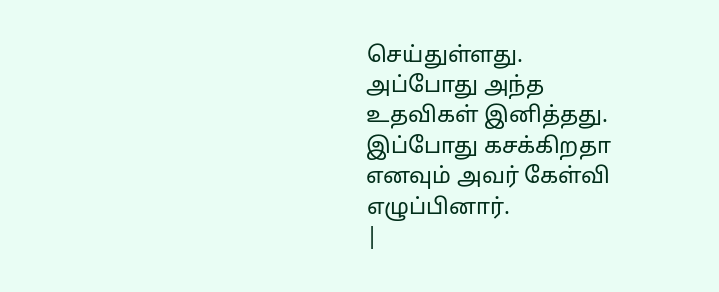செய்துள்ளது.
அப்போது அந்த உதவிகள் இனித்தது. இப்போது கசக்கிறதா எனவும் அவர் கேள்வி எழுப்பினார்.
|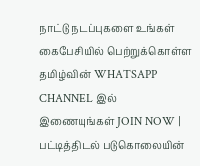நாட்டு நடப்புகளை உங்கள் கைபேசியில் பெற்றுக்கொள்ள தமிழ்வின் WHATSAPP CHANNEL இல் இணையுங்கள் JOIN NOW |
பட்டித்திடல் படுகொலையின்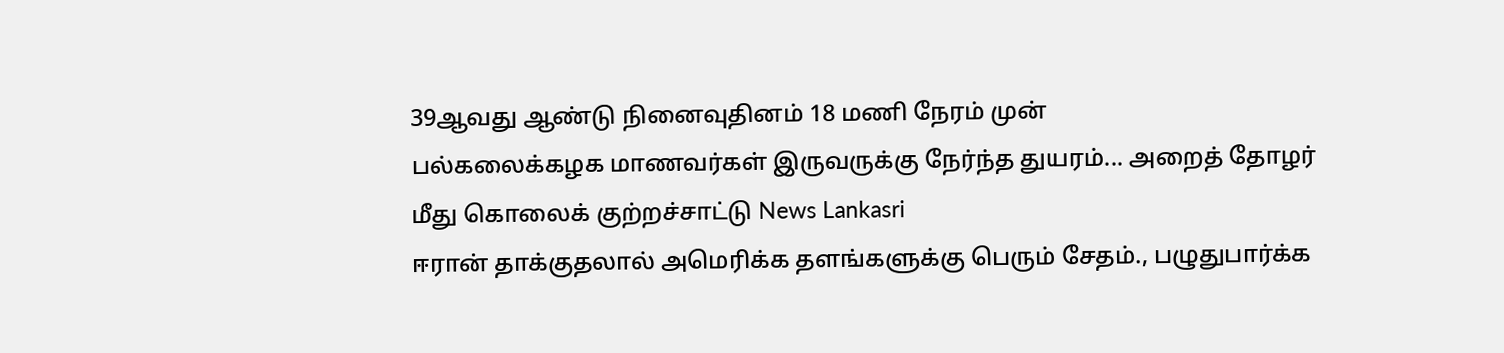39ஆவது ஆண்டு நினைவுதினம் 18 மணி நேரம் முன்
பல்கலைக்கழக மாணவர்கள் இருவருக்கு நேர்ந்த துயரம்... அறைத் தோழர் மீது கொலைக் குற்றச்சாட்டு News Lankasri
ஈரான் தாக்குதலால் அமெரிக்க தளங்களுக்கு பெரும் சேதம்., பழுதுபார்க்க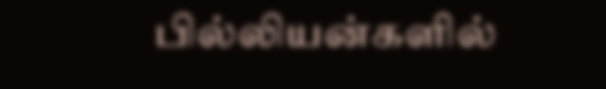பில்லியன்களில்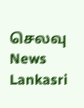செலவு News Lankasri